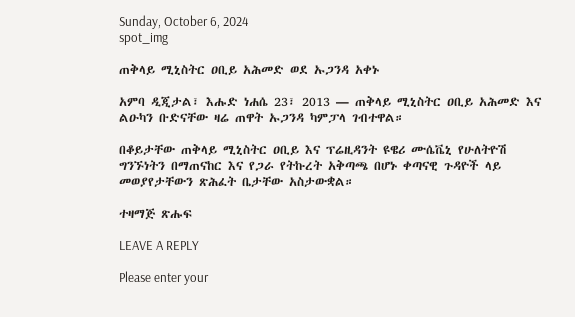Sunday, October 6, 2024
spot_img

ጠቅላይ ሚኒስትር ዐቢይ አሕመድ ወደ ኡጋንዳ አቀኑ

አምባ ዲጂታል፣ እሑድ ነሐሴ 23፣ 2013 ― ጠቅላይ ሚኒስትር ዐቢይ አሕመድ እና ልዑካን ቡድናቸው ዛሬ ጠዋት ኡጋንዳ ካምፓላ ገብተዋል።

በቆይታቸው ጠቅላይ ሚኒስትር ዐቢይ እና ፕሬዚዳንት ዩዌሪ ሙሴቬኒ የሁለትዮሽ ግንኙነትን በማጠናከር እና የጋራ የትኩረት አቅጣጫ በሆኑ ቀጣናዊ ጉዳዮች ላይ መወያየታቸውን ጽሕፈት ቤታቸው አስታውቋል።

ተዛማጅ ጽሑፍ

LEAVE A REPLY

Please enter your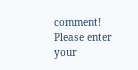comment!
Please enter your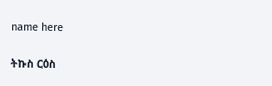name here

ትኩስ ርዕስ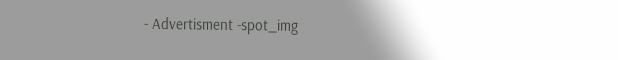- Advertisment -spot_img